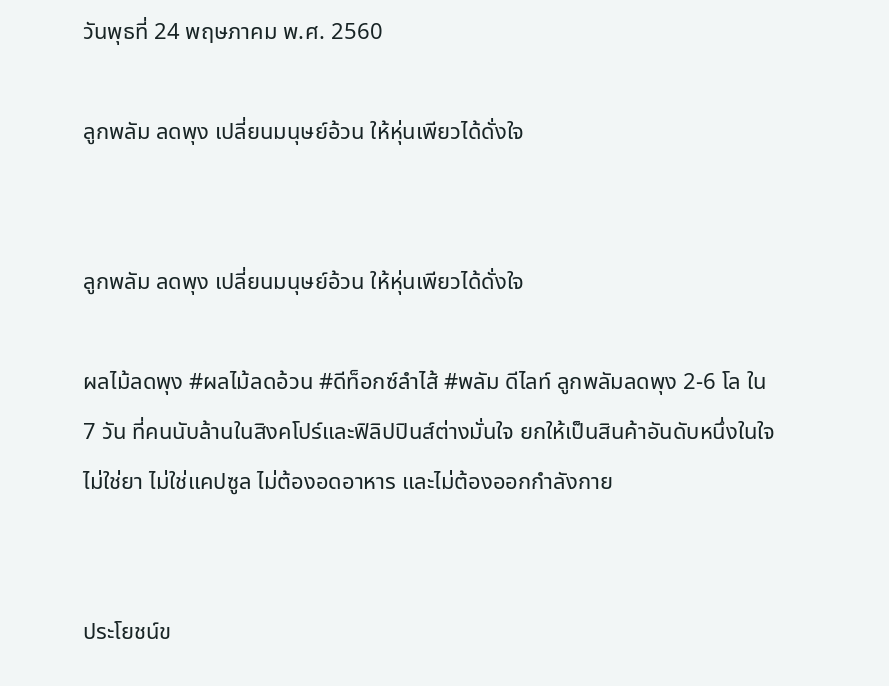วันพุธที่ 24 พฤษภาคม พ.ศ. 2560

ลูกพลัม ลดพุง เปลี่ยนมนุษย์อ้วน ให้หุ่นเพียวได้ดั่งใจ


ลูกพลัม ลดพุง เปลี่ยนมนุษย์อ้วน ให้หุ่นเพียวได้ดั่งใจ

ผลไม้ลดพุง #ผลไม้ลดอ้วน #ดีท็อกซ์ลำไส้ #พลัม ดีไลท์ ลูกพลัมลดพุง 2-6 โล ใน 7 วัน ที่คนนับล้านในสิงคโปร์และฟิลิปปินส์ต่างมั่นใจ ยกให้เป็นสินค้าอันดับหนึ่งในใจ ไม่ใช่ยา ไม่ใช่แคปซูล ไม่ต้องอดอาหาร และไม่ต้องออกกำลังกาย


ประโยชน์ข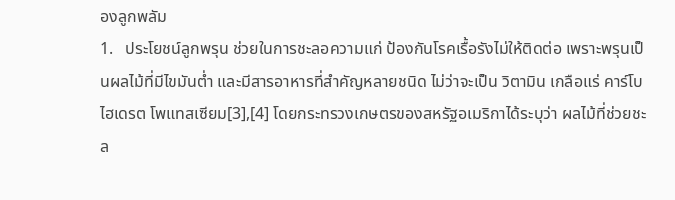องลูกพลัม
1.   ประโยชน์ลูกพรุน ช่วยในการชะลอความแก่ ป้องกันโรคเรื้อรังไม่ให้ติดต่อ เพราะพรุนเป็นผลไม้ที่มีไขมันต่ำ และมีสารอาหารที่สำคัญหลายชนิด ไม่ว่าจะเป็น วิตามิน เกลือแร่ คาร์โบไฮเดรต โพแทสเซียม[3],[4] โดยกระทรวงเกษตรของสหรัฐอเมริกาได้ระบุว่า ผลไม้ที่ช่วยชะล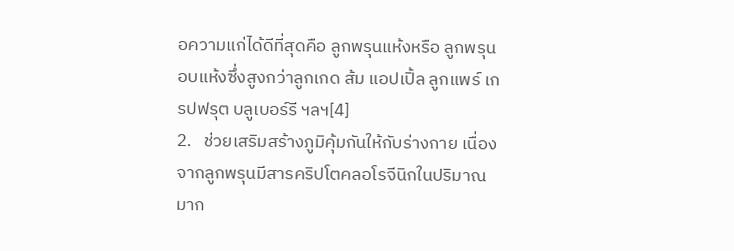อความแก่ได้ดีที่สุดคือ ลูกพรุนแห้งหรือ ลูกพรุนอบแห้งซึ่งสูงกว่าลูกเกด ส้ม แอปเปิ้ล ลูกแพร์ เกรปฟรุต บลูเบอร์รี ฯลฯ[4]
2.   ช่วยเสริมสร้างภูมิคุ้มกันให้กับร่างกาย เนื่องจากลูกพรุนมีสารคริปโตคลอโรจีนิกในปริมาณมาก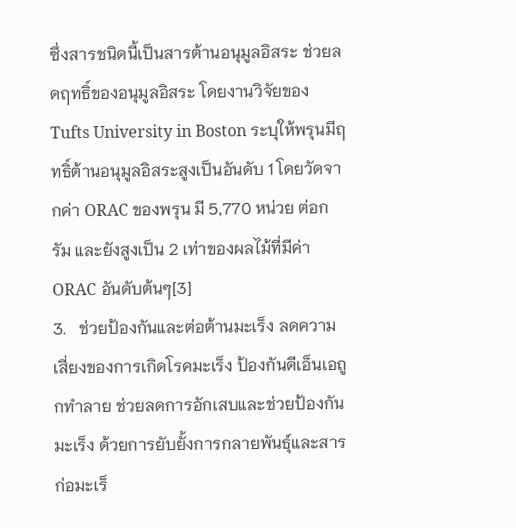ซึ่งสารชนิดนี้เป็นสารต้านอนุมูลอิสระ ช่วยลดฤทธิ์ของอนุมูลอิสระ โดยงานวิจัยของ Tufts University in Boston ระบุให้พรุนมีฤทธิ์ต้านอนุมูลอิสระสูงเป็นอันดับ 1 โดยวัดจากค่า ORAC ของพรุน มี 5,770 หน่วย ต่อกรัม และยังสูงเป็น 2 เท่าของผลไม้ที่มีค่า ORAC อันดับต้นๆ[3]
3.   ช่วยป้องกันและต่อต้านมะเร็ง ลดความเสี่ยงของการเกิดโรคมะเร็ง ป้องกันดีเอ็นเอถูกทำลาย ช่วยลดการอักเสบและช่วยป้องกันมะเร็ง ด้วยการยับยั้งการกลายพันธุ์และสารก่อมะเร็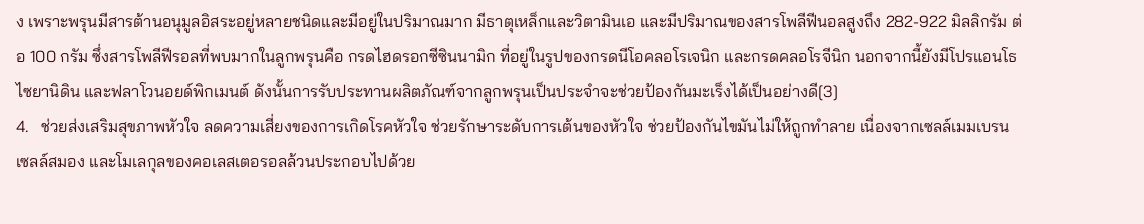ง เพราะพรุนมีสารต้านอนุมูลอิสระอยู่หลายชนิดและมีอยู่ในปริมาณมาก มีธาตุเหล็กและวิตามินเอ และมีปริมาณของสารโพลีฟีนอลสูงถึง 282-922 มิลลิกรัม ต่อ 100 กรัม ซึ่งสารโพลีฟีรอลที่พบมากในลูกพรุนคือ กรดไฮดรอกซีซินนามิก ที่อยู่ในรูปของกรดนีโอคลอโรเจนิก และกรดคลอโรจีนิก นอกจากนี้ยังมีโปรแอนโธไซยานิดิน และฟลาโวนอยด์พิกเมนต์ ดังนั้นการรับประทานผลิตภัณฑ์จากลูกพรุนเป็นประจำจะช่วยป้องกันมะเร็งได้เป็นอย่างดี[3]
4.   ช่วยส่งเสริมสุขภาพหัวใจ ลดความเสี่ยงของการเกิดโรคหัวใจ ช่วยรักษาระดับการเต้นของหัวใจ ช่วยป้องกันไขมันไม่ให้ถูกทำลาย เนื่องจากเซลล์เมมเบรน เซลล์สมอง และโมเลกุลของคอเลสเตอรอลล้วนประกอบไปด้วย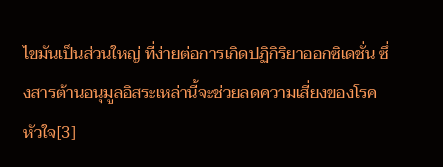ไขมันเป็นส่วนใหญ่ ที่ง่ายต่อการเกิดปฏิกิริยาออกซิเดชั่น ซึ่งสารต้านอนุมูลอิสระเหล่านี้จะช่วยลดความเสี่ยงของโรคหัวใจ[3]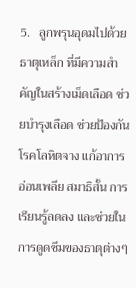5.   ลูกพรุนอุดมไปด้วยธาตุเหล็ก ที่มีความสำคัญในสร้างเม็ดเลือด ช่วยบำรุงเลือด ช่วยป้องกันโรคโลหิตจาง แก้อาการอ่อนเพลีย สมาธิสั้น การเรียนรู้ลดลง และช่วยในการดูดซึมของธาตุต่างๆ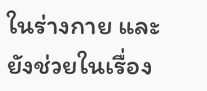ในร่างกาย และยังช่วยในเรื่อง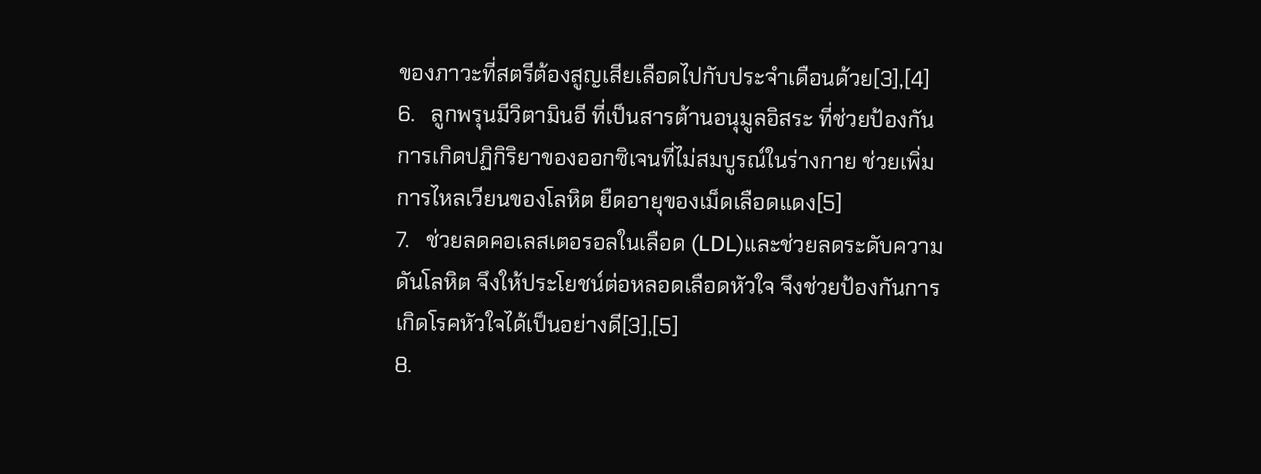ของภาวะที่สตรีต้องสูญเสียเลือดไปกับประจำเดือนด้วย[3],[4]
6.   ลูกพรุนมีวิตามินอี ที่เป็นสารต้านอนุมูลอิสระ ที่ช่วยป้องกันการเกิดปฏิกิริยาของออกซิเจนที่ไม่สมบูรณ์ในร่างกาย ช่วยเพิ่มการไหลเวียนของโลหิต ยืดอายุของเม็ดเลือดแดง[5]
7.   ช่วยลดคอเลสเตอรอลในเลือด (LDL)และช่วยลดระดับความดันโลหิต จึงให้ประโยชน์ต่อหลอดเลือดหัวใจ จึงช่วยป้องกันการเกิดโรคหัวใจได้เป็นอย่างดี[3],[5]
8.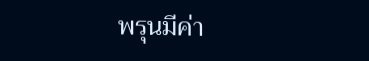พรุนมีค่า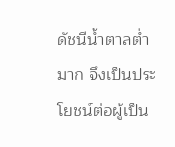ดัชนีน้ำตาลต่ำมาก จึงเป็นประโยชน์ต่อผู้เป็น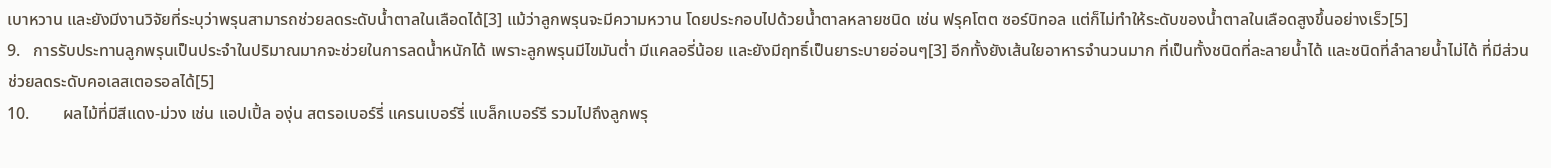เบาหวาน และยังมีงานวิจัยที่ระบุว่าพรุนสามารถช่วยลดระดับน้ำตาลในเลือดได้[3] แม้ว่าลูกพรุนจะมีความหวาน โดยประกอบไปด้วยน้ำตาลหลายชนิด เช่น ฟรุคโตต ซอร์บิทอล แต่ก็ไม่ทำให้ระดับของน้ำตาลในเลือดสูงขึ้นอย่างเร็ว[5]
9.   การรับประทานลูกพรุนเป็นประจำในปริมาณมากจะช่วยในการลดน้ำหนักได้ เพราะลูกพรุนมีไขมันต่ำ มีแคลอรี่น้อย และยังมีฤทธิ์เป็นยาระบายอ่อนๆ[3] อีกทั้งยังเส้นใยอาหารจำนวนมาก ที่เป็นทั้งชนิดที่ละลายน้ำได้ และชนิดที่ลำลายน้ำไม่ได้ ที่มีส่วนช่วยลดระดับคอเลสเตอรอลได้[5]
10.        ผลไม้ที่มีสีแดง-ม่วง เช่น แอปเปิ้ล องุ่น สตรอเบอร์รี่ แครนเบอร์รี่ แบล็กเบอร์รี รวมไปถึงลูกพรุ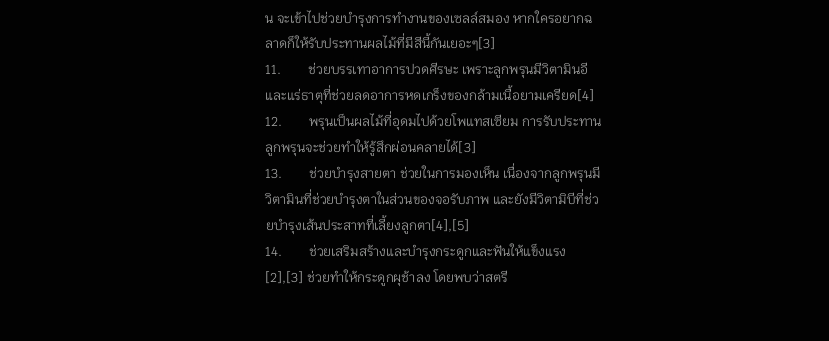น จะเข้าไปช่วยบำรุงการทำงานของเซลล์สมอง หากใครอยากฉลาดก็ให้รับประทานผลไม้ที่มีสีนี้กันเยอะๆ[3]
11.        ช่วยบรรเทาอาการปวดศีรษะ เพราะลูกพรุนมีวิตามินอีและแร่ธาตุที่ช่วยลดอาการหดเกร็งของกล้ามเนื้อยามเครียด[4]
12.        พรุนเป็นผลไม้ที่อุดมไปด้วยโพแทสเซียม การรับประทานลูกพรุนจะช่วยทำให้รู้สึกผ่อนคลายได้[3]
13.        ช่วยบำรุงสายตา ช่วยในการมองเห็น เนื่องจากลูกพรุนมีวิตามินที่ช่วยบำรุงตาในส่วนของจอรับภาพ และยังมีวิตามิบีที่ช่วยบำรุงเส้นประสาทที่เลี้ยงลูกตา[4],[5]
14.        ช่วยเสริมสร้างและบำรุงกระดูกและฟันให้แข็งแรง[2],[3] ช่วยทำให้กระดูกผุช้าลง โดยพบว่าสตรี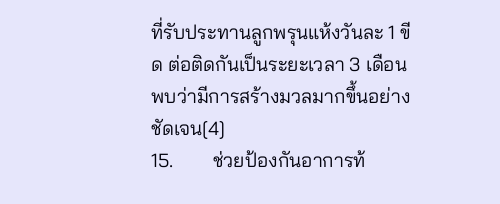ที่รับประทานลูกพรุนแห้งวันละ 1 ขีด ต่อติดกันเป็นระยะเวลา 3 เดือน พบว่ามีการสร้างมวลมากขึ้นอย่างชัดเจน[4]
15.        ช่วยป้องกันอาการท้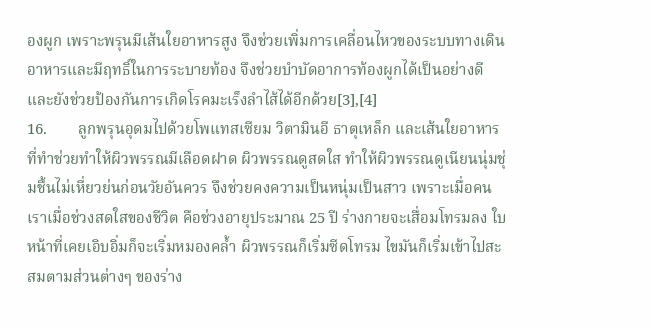องผูก เพราะพรุนมีเส้นใยอาหารสูง จึงช่วยเพิ่มการเคลื่อนไหวของระบบทางเดินอาหารและมีฤทธิ์ในการระบายท้อง จึงช่วยบำบัดอาการท้องผูกได้เป็นอย่างดี และยังช่วยป้องกันการเกิดโรคมะเร็งลำไส้ได้อีกด้วย[3],[4]
16.        ลูกพรุนอุดมไปด้วยโพแทสเซียม วิตามินอี ธาตุเหล็ก และเส้นใยอาหาร ที่ทำช่วยทำให้ผิวพรรณมีเลือดฝาด ผิวพรรณดูสดใส ทำให้ผิวพรรณดูเนียนนุ่มชุ่มชื้นไม่เหี่ยวย่นก่อนวัยอันควร จึงช่วยคงความเป็นหนุ่มเป็นสาว เพราะเมื่อคนเราเมื่อช่วงสดใสของชีวิต คือช่วงอายุประมาณ 25 ปี ร่างกายจะเสื่อมโทรมลง ใบหน้าที่เคยเอิบอิ่มก็จะเริ่มหมองคล้ำ ผิวพรรณก็เริ่มซีดโทรม ไขมันก็เริ่มเข้าไปสะสมตามส่วนต่างๆ ของร่าง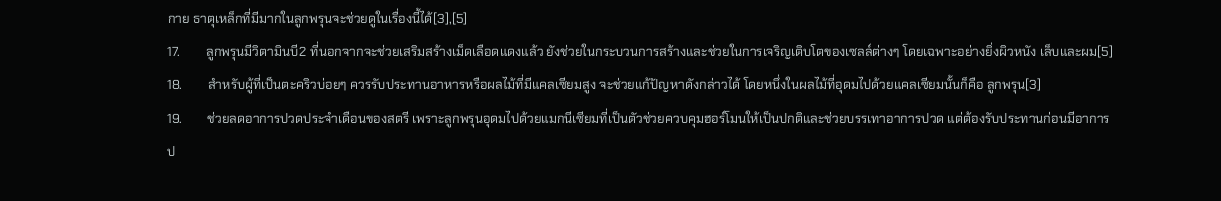กาย ธาตุเหล็กที่มีมากในลูกพรุนจะช่วยดูในเรื่องนี้ได้[3],[5]
17.        ลูกพรุนมีวิตามินบี2 ที่นอกจากจะช่วยเสริมสร้างเม็ดเลือดแดงแล้ว ยังช่วยในกระบวนการสร้างและช่วยในการเจริญเติบโตของเซลล์ต่างๆ โดยเฉพาะอย่างยิ่งผิวหนัง เล็บและผม[5]
18.        สำหรับผู้ที่เป็นตะคริวบ่อยๆ ควรรับประทานอาหารหรือผลไม้ที่มีแคลเซียมสูง จะช่วยแก้ปัญหาดังกล่าวได้ โดยหนึ่งในผลไม้ที่อุดมไปด้วยแคลเซียมนั้นก็คือ ลูกพรุน[3]
19.        ช่วยลดอาการปวดประจำเดือนของสตรี เพราะลูกพรุนอุดมไปด้วยแมกนีเซียมที่เป็นตัวช่วยควบคุมฮอร์โมนให้เป็นปกติและช่วยบรรเทาอาการปวด แต่ต้องรับประทานก่อนมีอาการป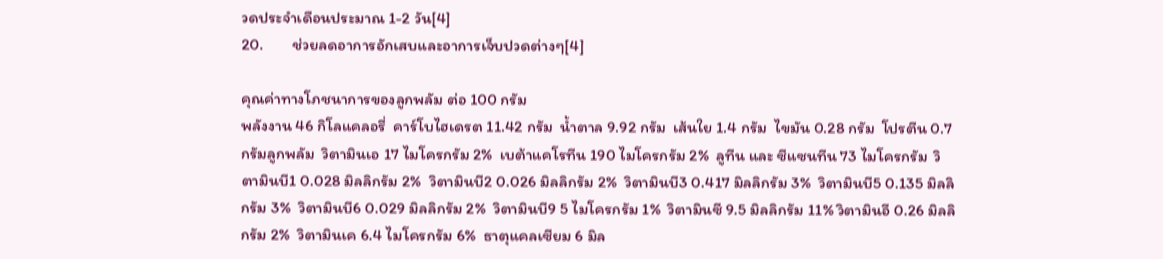วดประจำเดือนประมาณ 1-2 วัน[4]
20.        ช่วยลดอาการอักเสบและอาการเจ็บปวดต่างๆ[4]

คุณค่าทางโภชนาการของลูกพลัม ต่อ 100 กรัม
พลังงาน 46 กิโลแคลอรี่  คาร์โบไฮเดรต 11.42 กรัม  น้ำตาล 9.92 กรัม  เส้นใย 1.4 กรัม  ไขมัน 0.28 กรัม  โปรตีน 0.7 กรัมลูกพลัม  วิตามินเอ 17 ไมโครกรัม 2%  เบต้าแคโรทีน 190 ไมโครกรัม 2%  ลูทีน และ ซีแซนทีน 73 ไมโครกรัม  วิตามินบี1 0.028 มิลลิกรัม 2%  วิตามินบี2 0.026 มิลลิกรัม 2%  วิตามินบี3 0.417 มิลลิกรัม 3%  วิตามินบี5 0.135 มิลลิกรัม 3%  วิตามินบี6 0.029 มิลลิกรัม 2%  วิตามินบี9 5 ไมโครกรัม 1%  วิตามินซี 9.5 มิลลิกรัม 11% วิตามินอี 0.26 มิลลิกรัม 2%  วิตามินเค 6.4 ไมโครกรัม 6%  ธาตุแคลเซียม 6 มิล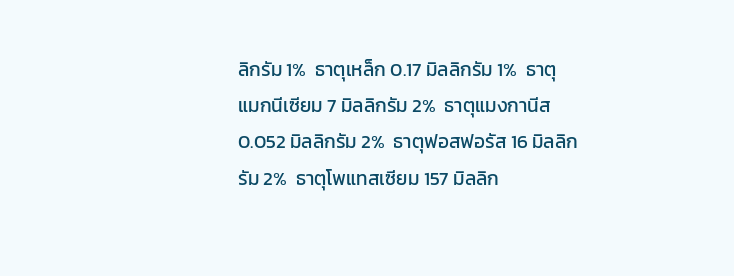ลิกรัม 1%  ธาตุเหล็ก 0.17 มิลลิกรัม 1%  ธาตุแมกนีเซียม 7 มิลลิกรัม 2%  ธาตุแมงกานีส 0.052 มิลลิกรัม 2%  ธาตุฟอสฟอรัส 16 มิลลิกรัม 2%  ธาตุโพแทสเซียม 157 มิลลิก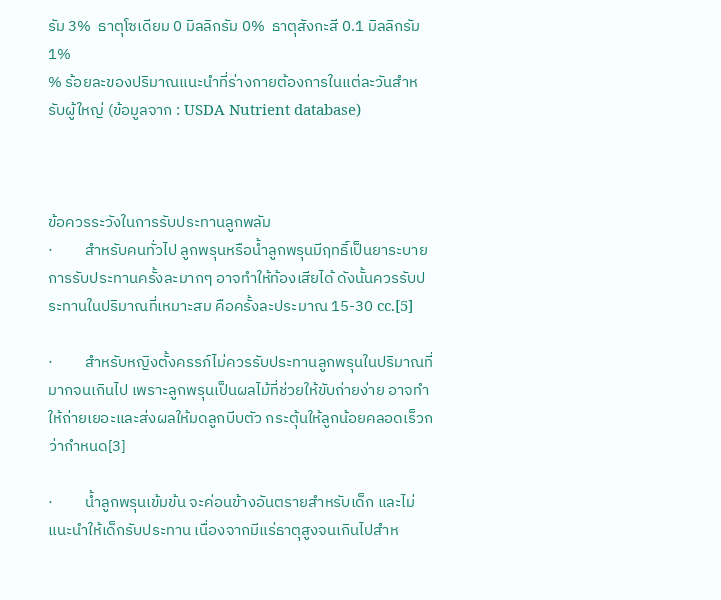รัม 3%  ธาตุโซเดียม 0 มิลลิกรัม 0%  ธาตุสังกะสี 0.1 มิลลิกรัม 1%
% ร้อยละของปริมาณแนะนำที่ร่างกายต้องการในแต่ละวันสำหรับผู้ใหญ่ (ข้อมูลจาก : USDA Nutrient database)



ข้อควรระวังในการรับประทานลูกพลัม
·         สำหรับคนทั่วไป ลูกพรุนหรือน้ำลูกพรุนมีฤทธิ์เป็นยาระบาย การรับประทานครั้งละมากๆ อาจทำให้ท้องเสียได้ ดังนั้นควรรับประทานในปริมาณที่เหมาะสม คือครั้งละประมาณ 15-30 cc.[5]

·         สำหรับหญิงตั้งครรภ์ไม่ควรรับประทานลูกพรุนในปริมาณที่มากจนเกินไป เพราะลูกพรุนเป็นผลไม้ที่ช่วยให้ขับถ่ายง่าย อาจทำให้ถ่ายเยอะและส่งผลให้มดลูกบีบตัว กระตุ้นให้ลูกน้อยคลอดเร็วกว่ากำหนด[3]

·         น้ำลูกพรุนเข้มข้น จะค่อนข้างอันตรายสำหรับเด็ก และไม่แนะนำให้เด็กรับประทาน เนื่องจากมีแร่ธาตุสูงจนเกินไปสำห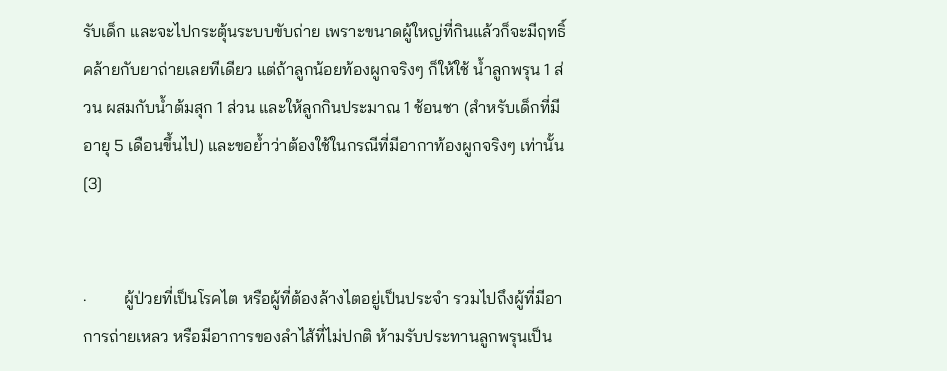รับเด็ก และจะไปกระตุ้นระบบขับถ่าย เพราะขนาดผู้ใหญ่ที่กินแล้วก็จะมีฤทธิ์คล้ายกับยาถ่ายเลยทีเดียว แต่ถ้าลูกน้อยท้องผูกจริงๆ ก็ให้ใช้ น้ำลูกพรุน 1 ส่วน ผสมกับน้ำต้มสุก 1 ส่วน และให้ลูกกินประมาณ 1 ช้อนชา (สำหรับเด็กที่มีอายุ 5 เดือนขึ้นไป) และขอย้ำว่าต้องใช้ในกรณีที่มีอากาท้องผูกจริงๆ เท่านั้น[3]


·         ผู้ป่วยที่เป็นโรคไต หรือผู้ที่ต้องล้างไตอยู่เป็นประจำ รวมไปถึงผู้ที่มีอาการถ่ายเหลว หรือมีอาการของลำไส้ที่ไม่ปกติ ห้ามรับประทานลูกพรุนเป็น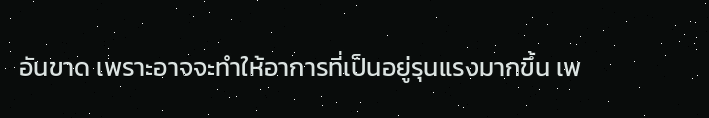อันขาด เพราะอาจจะทำให้อาการที่เป็นอยู่รุนแรงมากขึ้น เพ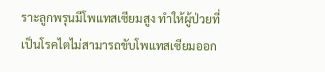ราะลูกพรุนมีโพแทสเซียมสูง ทำให้ผู้ป่วยที่เป็นโรคไตไม่สามารถขับโพแทสเซียมออก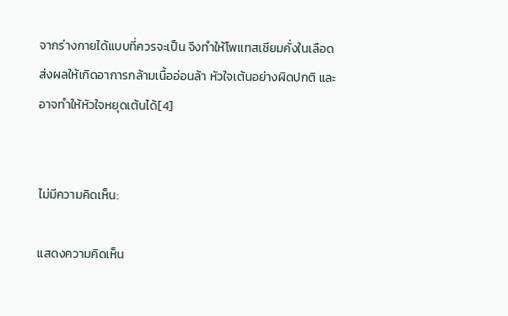จากร่างกายได้แบบที่ควรจะเป็น จึงทำให้โพแทสเซียมคั่งในเลือด ส่งผลให้เกิดอาการกล้ามเนื้ออ่อนล้า หัวใจเต้นอย่างผิดปกติ และอาจทำให้หัวใจหยุดเต้นได้[4]


ไม่มีความคิดเห็น:

แสดงความคิดเห็น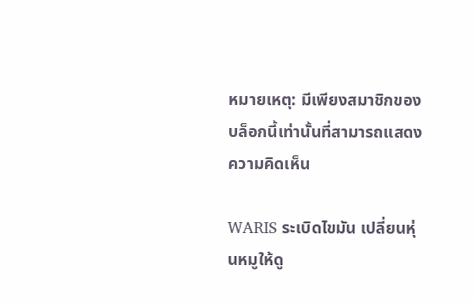หมายเหตุ: มีเพียงสมาชิกของบล็อกนี้เท่านั้นที่สามารถแสดงความคิดเห็น

WARIS ระเบิดไขมัน เปลี่ยนหุ่นหมูให้ดู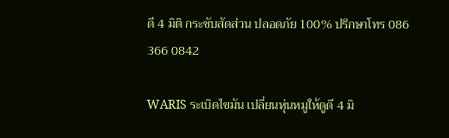ดี 4 มิติ กระชับสัดส่วน ปลอดภัย 100% ปรึกษาโทร 086 366 0842

WARIS ระเบิดไขมัน เปลี่ยนหุ่นหมูให้ดูดี 4 มิ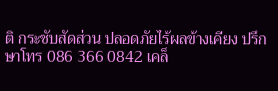ติ กระชับสัดส่วน ปลอดภัยไร้ผลข้างเคียง ปรึกษาโทร 086 366 0842 เคล็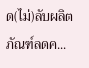ด(ไม่)ลับผลิตภัณฑ์ลดค...